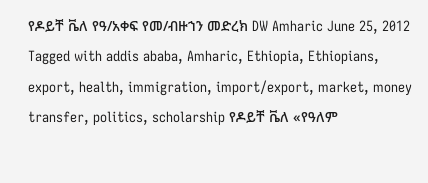የዶይቸ ቬለ የዓ/አቀፍ የመ/ብዙኀን መድረክ DW Amharic June 25, 2012 Tagged with addis ababa, Amharic, Ethiopia, Ethiopians, export, health, immigration, import/export, market, money transfer, politics, scholarship የዶይቸ ቬለ «የዓለም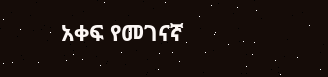አቀፍ የመገናኛ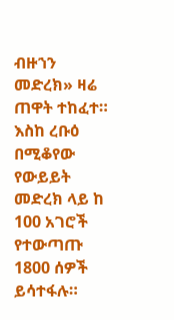ብዙኀን መድረክ» ዛሬ ጠዋት ተከፈተ። እስከ ረቡዕ በሚቆየው የውይይት መድረክ ላይ ከ 100 አገሮች የተውጣጡ 1800 ሰዎች ይሳተፋሉ።